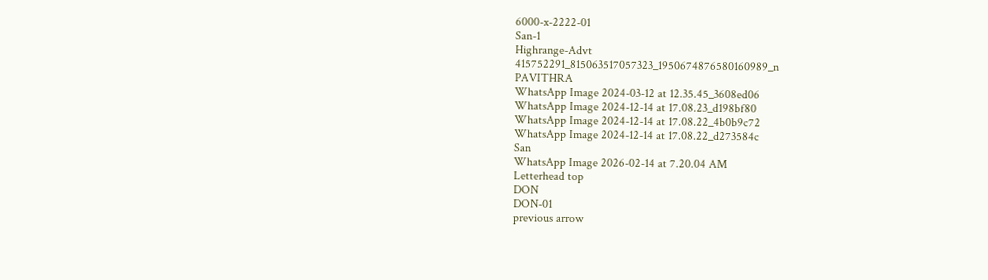6000-x-2222-01
San-1
Highrange-Advt
415752291_815063517057323_1950674876580160989_n
PAVITHRA
WhatsApp Image 2024-03-12 at 12.35.45_3608ed06
WhatsApp Image 2024-12-14 at 17.08.23_d198bf80
WhatsApp Image 2024-12-14 at 17.08.22_4b0b9c72
WhatsApp Image 2024-12-14 at 17.08.22_d273584c
San
WhatsApp Image 2026-02-14 at 7.20.04 AM
Letterhead top
DON
DON-01
previous arrow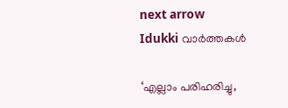next arrow
Idukki വാര്‍ത്തകള്‍

‘എല്ലാം പരിഹരിച്ചു,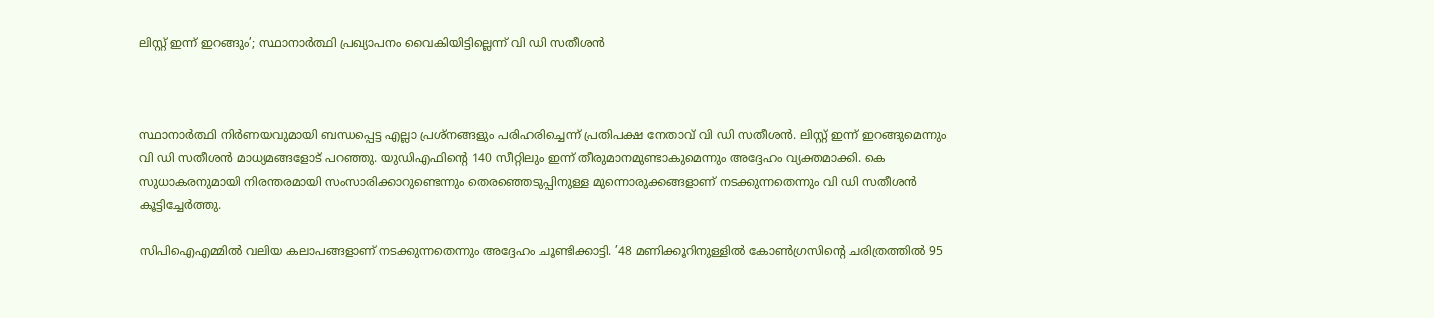ലിസ്റ്റ് ഇന്ന് ഇറങ്ങും’; സ്ഥാനാര്‍ത്ഥി പ്രഖ്യാപനം വൈകിയിട്ടില്ലെന്ന് വി ഡി സതീശന്‍



സ്ഥാനാര്‍ത്ഥി നിര്‍ണയവുമായി ബന്ധപ്പെട്ട എല്ലാ പ്രശ്‌നങ്ങളും പരിഹരിച്ചെന്ന് പ്രതിപക്ഷ നേതാവ് വി ഡി സതീശന്‍. ലിസ്റ്റ് ഇന്ന് ഇറങ്ങുമെന്നും വി ഡി സതീശന്‍ മാധ്യമങ്ങളോട് പറഞ്ഞു. യുഡിഎഫിന്റെ 140 സീറ്റിലും ഇന്ന് തീരുമാനമുണ്ടാകുമെന്നും അദ്ദേഹം വ്യക്തമാക്കി. കെ സുധാകരനുമായി നിരന്തരമായി സംസാരിക്കാറുണ്ടെന്നും തെരഞ്ഞെടുപ്പിനുള്ള മുന്നൊരുക്കങ്ങളാണ് നടക്കുന്നതെന്നും വി ഡി സതീശന്‍ കൂട്ടിച്ചേര്‍ത്തു.

സിപിഐഎമ്മില്‍ വലിയ കലാപങ്ങളാണ് നടക്കുന്നതെന്നും അദ്ദേഹം ചൂണ്ടിക്കാട്ടി. ’48 മണിക്കൂറിനുള്ളില്‍ കോണ്‍ഗ്രസിന്റെ ചരിത്രത്തില്‍ 95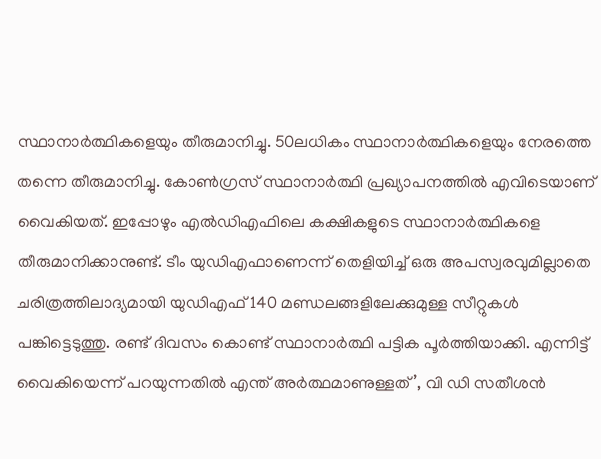സ്ഥാനാര്‍ത്ഥികളെയും തീരുമാനിച്ചു. 50ലധികം സ്ഥാനാര്‍ത്ഥികളെയും നേരത്തെ തന്നെ തീരുമാനിച്ചു. കോണ്‍ഗ്രസ് സ്ഥാനാര്‍ത്ഥി പ്രഖ്യാപനത്തില്‍ എവിടെയാണ് വൈകിയത്. ഇപ്പോഴും എല്‍ഡിഎഫിലെ കക്ഷികളുടെ സ്ഥാനാര്‍ത്ഥികളെ തീരുമാനിക്കാനുണ്ട്. ടീം യുഡിഎഫാണെന്ന് തെളിയിച്ച് ഒരു അപസ്വരവുമില്ലാതെ ചരിത്രത്തിലാദ്യമായി യുഡിഎഫ് 140 മണ്ഡലങ്ങളിലേക്കുമുള്ള സീറ്റുകള്‍ പങ്കിട്ടെടുത്തു. രണ്ട് ദിവസം കൊണ്ട് സ്ഥാനാര്‍ത്ഥി പട്ടിക പൂര്‍ത്തിയാക്കി. എന്നിട്ട് വൈകിയെന്ന് പറയുന്നതില്‍ എന്ത് അര്‍ത്ഥമാണുള്ളത്’, വി ഡി സതീശന്‍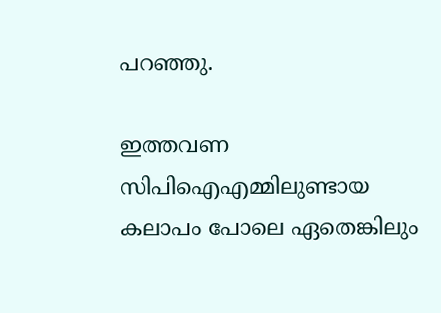പറഞ്ഞു.

ഇത്തവണ സിപിഐഎമ്മിലുണ്ടായ കലാപം പോലെ ഏതെങ്കിലും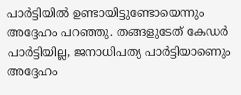പാര്‍ട്ടിയില്‍ ഉണ്ടായിട്ടുണ്ടോയെന്നും അദ്ദേഹം പറഞ്ഞു. തങ്ങളുടേത് കേഡര്‍ പാര്‍ട്ടിയില്ല, ജനാധിപത്യ പാര്‍ട്ടിയാണെും അദ്ദേഹം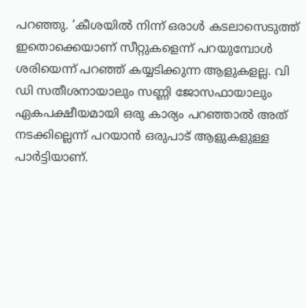പറഞ്ഞു. ‘കീശയില്‍ നിന്ന് ഒരാള്‍ കടലാസെടുത്ത് ഇതൊക്കെയാണ് സീറ്റുകളെന്ന് പറയുമ്പോള്‍ ശരിയെന്ന് പറഞ്ഞ് കയ്യടിക്കുന്ന ആളുകളല്ല. വി ഡി സതീശനായാലും സണ്ണി ജോസഫായാലും ഏകപക്ഷീയമായി ഒരു കാര്യം പറഞ്ഞാല്‍ അത് നടക്കില്ലെന്ന് പറയാന്‍ ഒരുപാട് ആളുകളുള്ള പാര്‍ട്ടിയാണ്.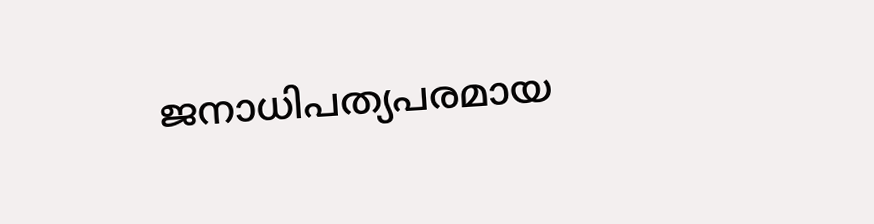ജനാധിപത്യപരമായ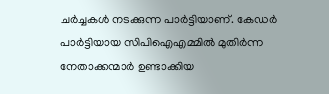ചര്‍ച്ചകള്‍ നടക്കുന്ന പാര്‍ട്ടിയാണ്. കേഡര്‍ പാര്‍ട്ടിയായ സിപിഐഎമ്മില്‍ മുതിര്‍ന്ന നേതാക്കന്മാര്‍ ഉണ്ടാക്കിയ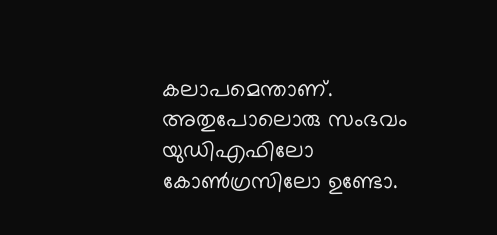കലാപമെന്താണ്. അതുപോലൊരു സംഭവം യുഡിഎഫിലോ കോണ്‍ഗ്രസിലോ ഉണ്ടോ.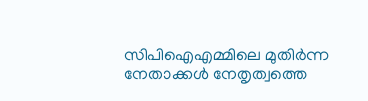സിപിഐഎമ്മിലെ മുതിര്‍ന്ന നേതാക്കള്‍ നേതൃത്വത്തെ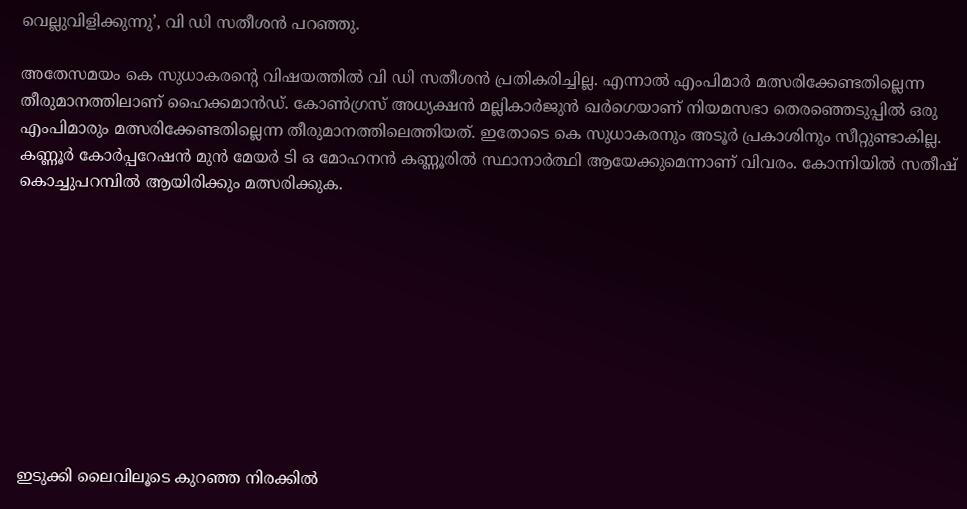വെല്ലുവിളിക്കുന്നു’, വി ഡി സതീശന്‍ പറഞ്ഞു.

അതേസമയം കെ സുധാകരന്റെ വിഷയത്തില്‍ വി ഡി സതീശന്‍ പ്രതികരിച്ചില്ല. എന്നാല്‍ എംപിമാര്‍ മത്സരിക്കേണ്ടതില്ലെന്ന തീരുമാനത്തിലാണ് ഹൈക്കമാന്‍ഡ്. കോണ്‍ഗ്രസ് അധ്യക്ഷന്‍ മല്ലികാര്‍ജുന്‍ ഖര്‍ഗെയാണ് നിയമസഭാ തെരഞ്ഞെടുപ്പില്‍ ഒരു എംപിമാരും മത്സരിക്കേണ്ടതില്ലെന്ന തീരുമാനത്തിലെത്തിയത്. ഇതോടെ കെ സുധാകരനും അടൂര്‍ പ്രകാശിനും സീറ്റുണ്ടാകില്ല. കണ്ണൂര്‍ കോര്‍പ്പറേഷന്‍ മുന്‍ മേയര്‍ ടി ഒ മോഹനന്‍ കണ്ണൂരില്‍ സ്ഥാനാര്‍ത്ഥി ആയേക്കുമെന്നാണ് വിവരം. കോന്നിയില്‍ സതീഷ് കൊച്ചുപറമ്പില്‍ ആയിരിക്കും മത്സരിക്കുക.










ഇടുക്കി ലൈവിലൂടെ കുറഞ്ഞ നിരക്കിൽ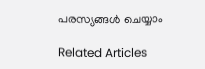പരസ്യങ്ങൾ ചെയ്യാം

Related Articles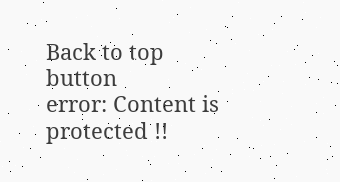Back to top button
error: Content is protected !!